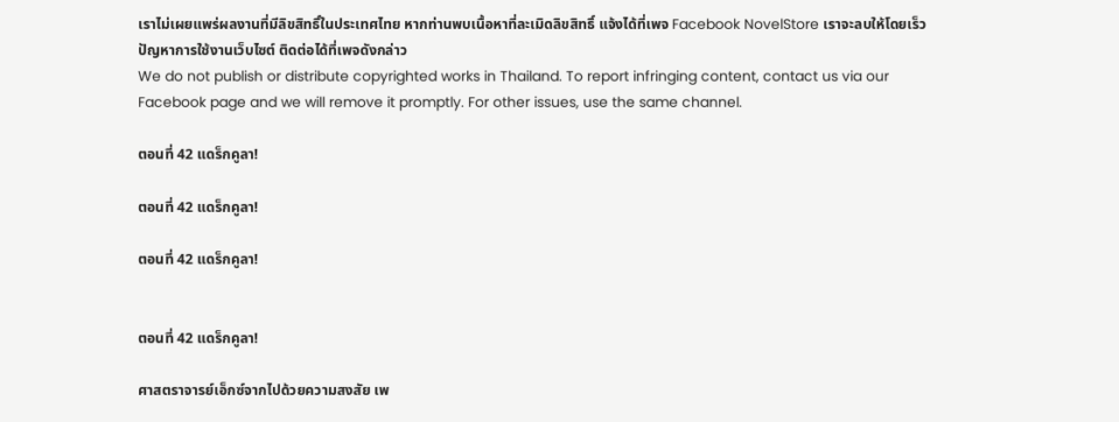เราไม่เผยแพร่ผลงานที่มีลิขสิทธิ์ในประเทศไทย หากท่านพบเนื้อหาที่ละเมิดลิขสิทธิ์ แจ้งได้ที่เพจ Facebook NovelStore เราจะลบให้โดยเร็ว
ปัญหาการใช้งานเว็บไซต์ ติดต่อได้ที่เพจดังกล่าว
We do not publish or distribute copyrighted works in Thailand. To report infringing content, contact us via our Facebook page and we will remove it promptly. For other issues, use the same channel.

ตอนที่ 42 แดร็กคูลา!

ตอนที่ 42 แดร็กคูลา!

ตอนที่ 42 แดร็กคูลา!


ตอนที่ 42 แดร็กคูลา!

ศาสตราจารย์เอ็กซ์จากไปด้วยความสงสัย เพ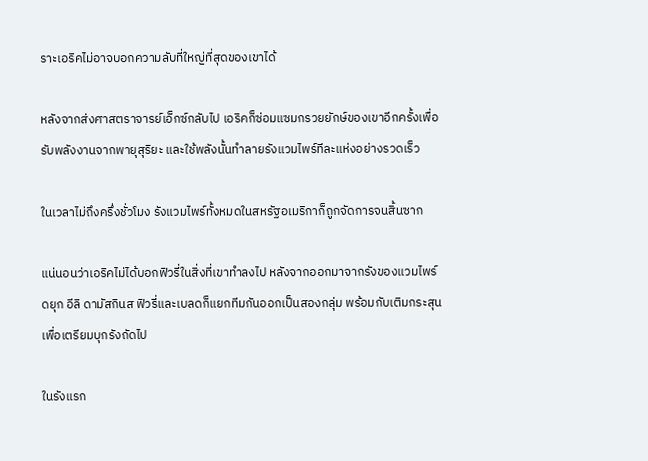ราะเอริคไม่อาจบอกความลับที่ใหญ่ที่สุดของเขาได้

หลังจากส่งศาสตราจารย์เอ็กซ์กลับไป เอริคก็ซ่อมแซมกรวยยักษ์ของเขาอีกครั้งเพื่อรับพลังงานจากพายุสุริยะ และใช้พลังนั้นทำลายรังแวมไพร์ทีละแห่งอย่างรวดเร็ว

ในเวลาไม่ถึงครึ่งชั่วโมง รังแวมไพร์ทั้งหมดในสหรัฐอเมริกาก็ถูกจัดการจนสิ้นซาก

แน่นอนว่าเอริคไม่ได้บอกฟิวรี่ในสิ่งที่เขาทำลงไป หลังจากออกมาจากรังของแวมไพร์ดยุก อีลิ ดามัสกินส ฟิวรี่และเบลดก็แยกทีมกันออกเป็นสองกลุ่ม พร้อมกับเติมกระสุนเพื่อเตรียมบุกรังถัดไป

ในรังแรก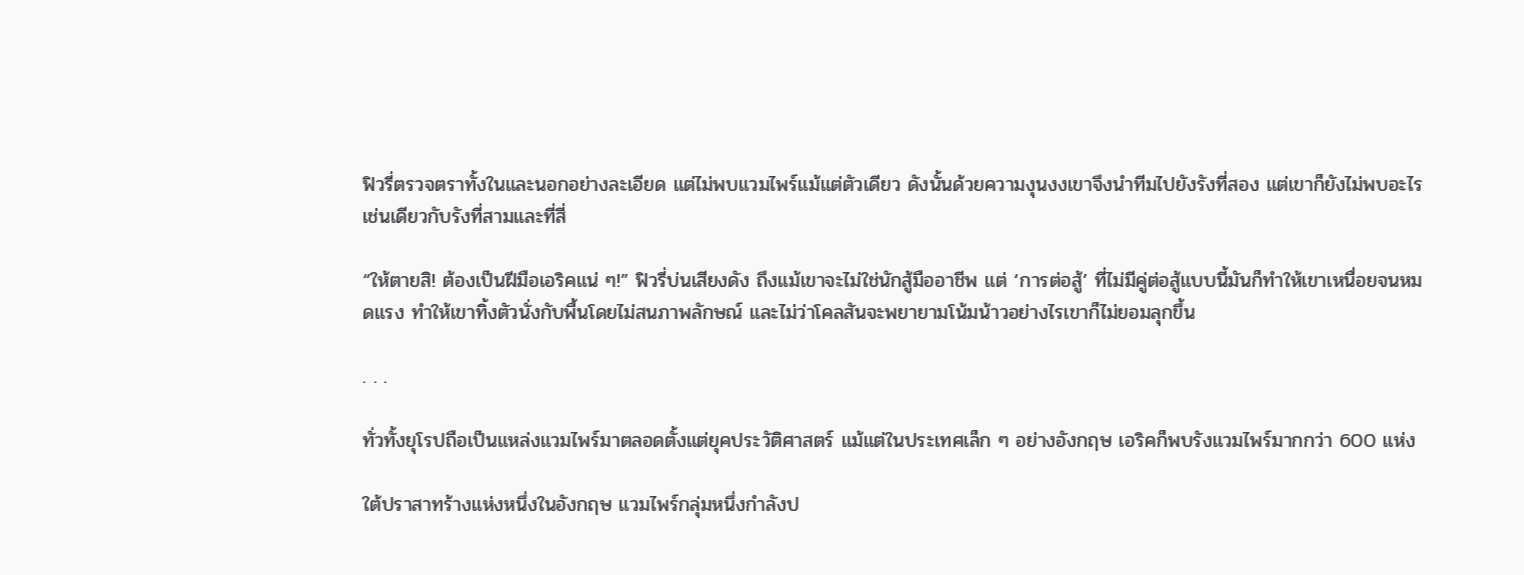ฟิวรี่ตรวจตราทั้งในและนอกอย่างละเอียด แต่ไม่พบแวมไพร์แม้แต่ตัวเดียว ดังนั้นด้วยความงุนงงเขาจึงนำทีมไปยังรังที่สอง แต่เขาก็ยังไม่พบอะไร เช่นเดียวกับรังที่สามและที่สี่

“ให้ตายสิ! ต้องเป็นฝีมือเอริคแน่ ๆ!” ฟิวรี่บ่นเสียงดัง ถึงแม้เขาจะไม่ใช่นักสู้มืออาชีพ แต่ ‘การต่อสู้’ ที่ไม่มีคู่ต่อสู้แบบนี้มันก็ทำให้เขาเหนื่อยจนหมดแรง ทำให้เขาทิ้งตัวนั่งกับพื้นโดยไม่สนภาพลักษณ์ และไม่ว่าโคลสันจะพยายามโน้มน้าวอย่างไรเขาก็ไม่ยอมลุกขึ้น

. . .

ทั่วทั้งยุโรปถือเป็นแหล่งแวมไพร์มาตลอดตั้งแต่ยุคประวัติศาสตร์ แม้แต่ในประเทศเล็ก ๆ อย่างอังกฤษ เอริคก็พบรังแวมไพร์มากกว่า 600 แห่ง

ใต้ปราสาทร้างแห่งหนึ่งในอังกฤษ แวมไพร์กลุ่มหนึ่งกำลังป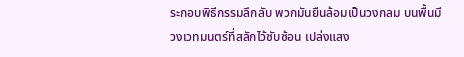ระกอบพิธีกรรมลึกลับ พวกมันยืนล้อมเป็นวงกลม บนพื้นมีวงเวทมนตร์ที่สลักไว้ซับซ้อน เปล่งแสง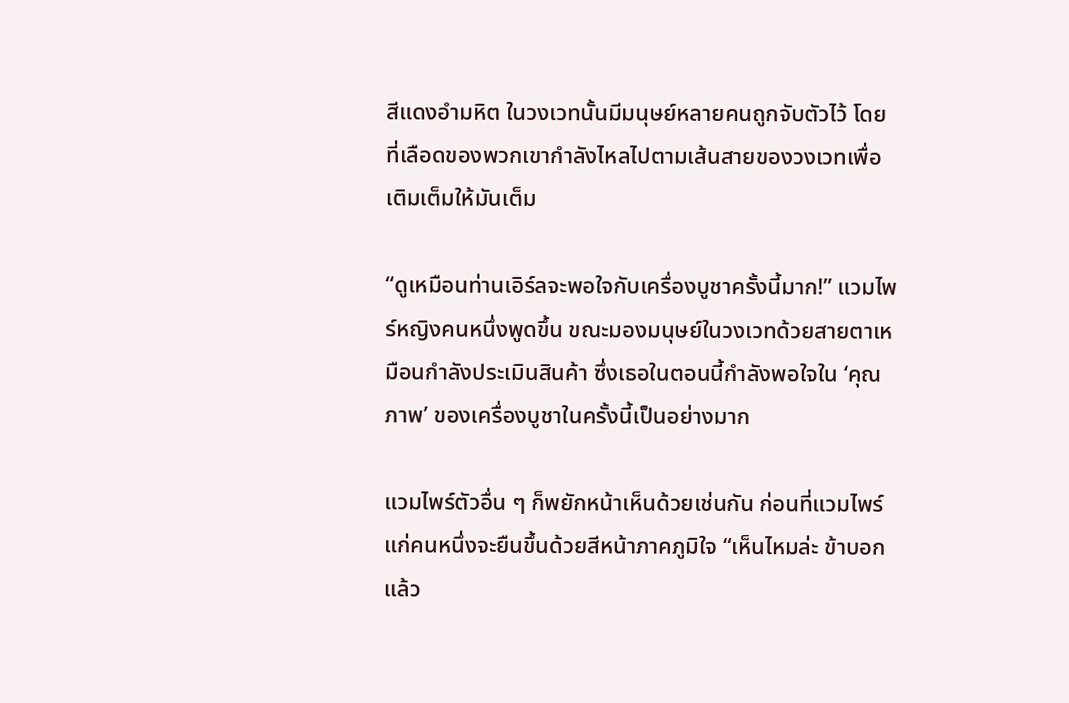สีแดงอำมหิต ในวงเวทนั้นมีมนุษย์หลายคนถูกจับตัวไว้ โดยที่เลือดของพวกเขากำลังไหลไปตามเส้นสายของวงเวทเพื่อเติมเต็มให้มันเต็ม

“ดูเหมือนท่านเอิร์ลจะพอใจกับเครื่องบูชาครั้งนี้มาก!” แวมไพร์หญิงคนหนึ่งพูดขึ้น ขณะมองมนุษย์ในวงเวทด้วยสายตาเหมือนกำลังประเมินสินค้า ซึ่งเธอในตอนนี้กำลังพอใจใน ‘คุณภาพ’ ของเครื่องบูชาในครั้งนี้เป็นอย่างมาก

แวมไพร์ตัวอื่น ๆ ก็พยักหน้าเห็นด้วยเช่นกัน ก่อนที่แวมไพร์แก่คนหนึ่งจะยืนขึ้นด้วยสีหน้าภาคภูมิใจ “เห็นไหมล่ะ ข้าบอกแล้ว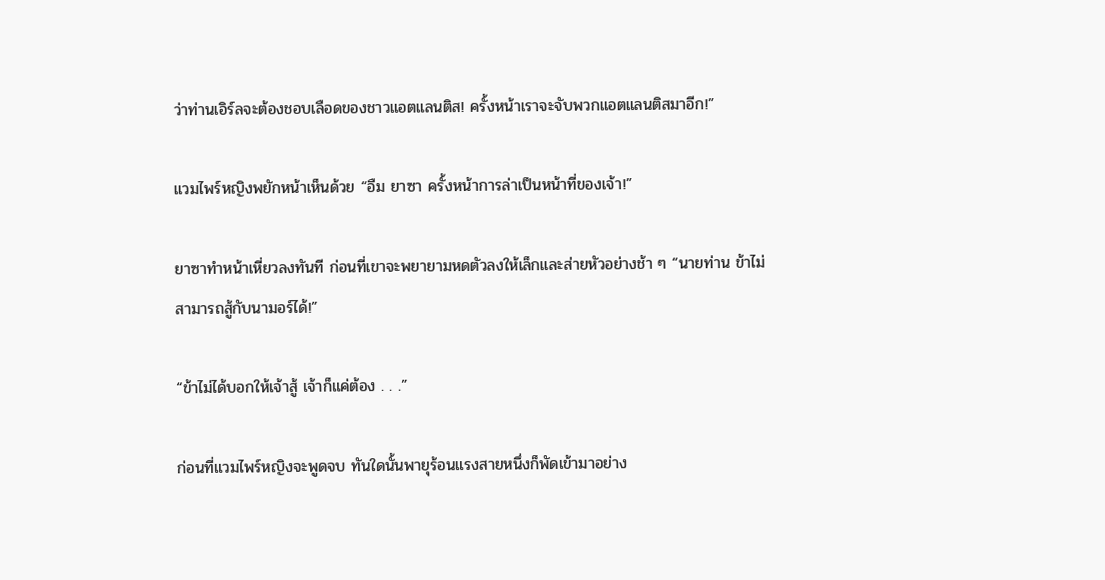ว่าท่านเอิร์ลจะต้องชอบเลือดของชาวแอตแลนติส! ครั้งหน้าเราจะจับพวกแอตแลนติสมาอีก!”

แวมไพร์หญิงพยักหน้าเห็นด้วย “อืม ยาซา ครั้งหน้าการล่าเป็นหน้าที่ของเจ้า!”

ยาซาทำหน้าเหี่ยวลงทันที ก่อนที่เขาจะพยายามหดตัวลงให้เล็กและส่ายหัวอย่างช้า ๆ “นายท่าน ข้าไม่สามารถสู้กับนามอร์ได้!”

“ข้าไม่ได้บอกให้เจ้าสู้ เจ้าก็แค่ต้อง . . .”

ก่อนที่แวมไพร์หญิงจะพูดจบ ทันใดนั้นพายุร้อนแรงสายหนึ่งก็พัดเข้ามาอย่าง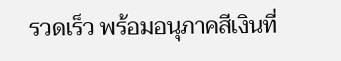รวดเร็ว พร้อมอนุภาคสีเงินที่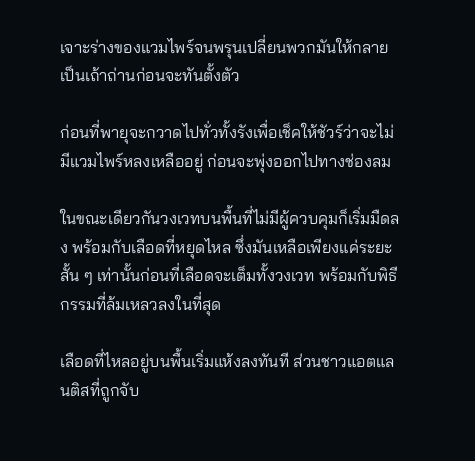เจาะร่างของแวมไพร์จนพรุนเปลี่ยนพวกมันให้กลายเป็นเถ้าถ่านก่อนจะทันตั้งตัว

ก่อนที่พายุจะกวาดไปทั่วทั้งรังเพื่อเช็คให้ชัวร์ว่าจะไม่มีแวมไพร์หลงเหลืออยู่ ก่อนจะพุ่งออกไปทางช่องลม

ในขณะเดียวกันวงเวทบนพื้นที่ไม่มีผู้ควบคุมก็เริ่มมืดลง พร้อมกับเลือดที่หยุดไหล ซึ่งมันเหลือเพียงแค่ระยะสั้น ๆ เท่านั้นก่อนที่เลือดจะเต็มทั้งวงเวท พร้อมกับพิธีกรรมที่ล้มเหลวลงในที่สุด

เลือดที่ไหลอยู่บนพื้นเริ่มแห้งลงทันที ส่วนชาวแอตแลนติสที่ถูกจับ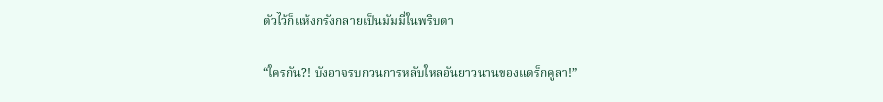ตัวไว้ก็แห้งกรังกลายเป็นมัมมี่ในพริบตา

“ใครกัน?! บังอาจรบกวนการหลับใหลอันยาวนานของแดร็กคูลา!”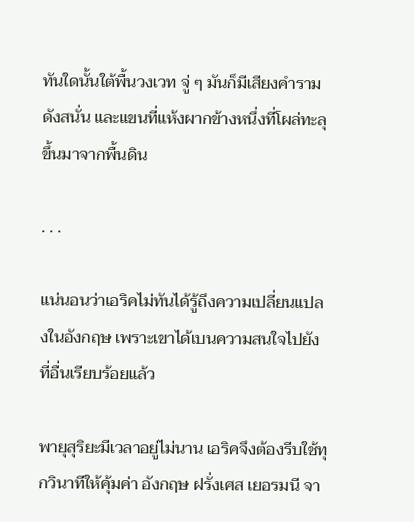ทันใดนั้นใต้พื้นวงเวท จู่ ๆ มันก็มีเสียงคำรามดังสนั่น และแขนที่แห้งผากข้างหนึ่งที่โผล่ทะลุขึ้นมาจากพื้นดิน

. . .

แน่นอนว่าเอริคไม่ทันได้รู้ถึงความเปลี่ยนแปลงในอังกฤษ เพราะเขาได้เบนความสนใจไปยังที่อื่นเรียบร้อยแล้ว

พายุสุริยะมีเวลาอยู่ไม่นาน เอริคจึงต้องรีบใช้ทุกวินาทีให้คุ้มค่า อังกฤษ ฝรั่งเศส เยอรมนี จา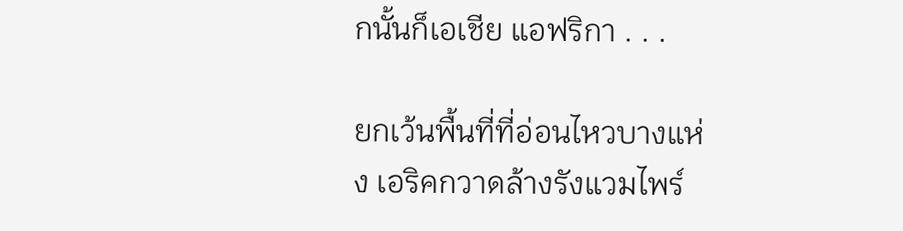กนั้นก็เอเชีย แอฟริกา . . .

ยกเว้นพื้นที่ที่อ่อนไหวบางแห่ง เอริคกวาดล้างรังแวมไพร์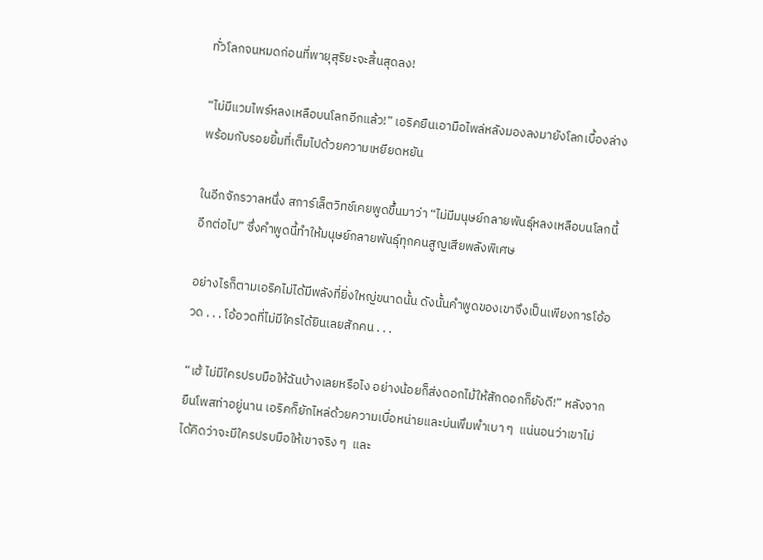ทั่วโลกจนหมดก่อนที่พายุสุริยะจะสิ้นสุดลง!

“ไม่มีแวมไพร์หลงเหลือบนโลกอีกแล้ว!” เอริคยืนเอามือไพล่หลังมองลงมายังโลกเบื้องล่าง พร้อมกับรอยยิ้มที่เต็มไปด้วยความเหยียดหยัน

ในอีกจักรวาลหนึ่ง สการ์เล็ตวิทช์เคยพูดขึ้นมาว่า “ไม่มีมนุษย์กลายพันธุ์หลงเหลือบนโลกนี้อีกต่อไป” ซึ่งคำพูดนี้ทำให้มนุษย์กลายพันธุ์ทุกคนสูญเสียพลังพิเศษ

อย่างไรก็ตามเอริคไม่ได้มีพลังที่ยิ่งใหญ่ขนาดนั้น ดังนั้นคำพูดของเขาจึงเป็นเพียงการโอ้อวด . . . โอ้อวดที่ไม่มีใครได้ยินเลยสักคน . . .

“เฮ้ ไม่มีใครปรบมือให้ฉันบ้างเลยหรือไง อย่างน้อยก็ส่งดอกไม้ให้สักดอกก็ยังดี!” หลังจากยืนโพสท่าอยู่นาน เอริคก็ยักไหล่ด้วยความเบื่อหน่ายและบ่นพึมพำเบา ๆ  แน่นอนว่าเขาไม่ได้คิดว่าจะมีใครปรบมือให้เขาจริง ๆ  และ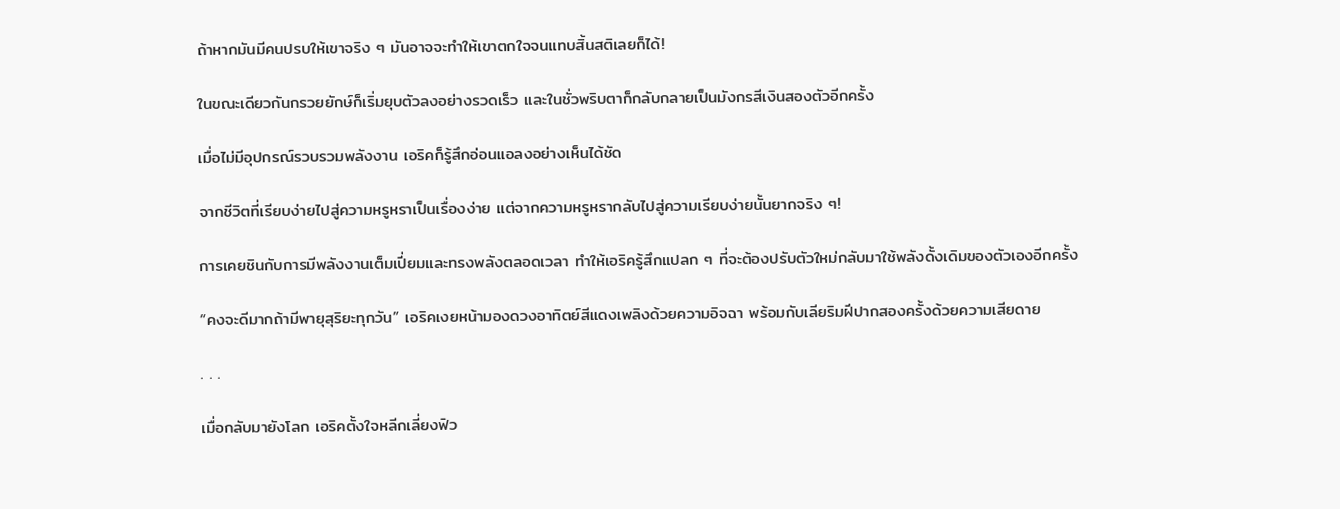ถ้าหากมันมีคนปรบให้เขาจริง ๆ มันอาจจะทำให้เขาตกใจจนแทบสิ้นสติเลยก็ได้!

ในขณะเดียวกันกรวยยักษ์ก็เริ่มยุบตัวลงอย่างรวดเร็ว และในชั่วพริบตาก็กลับกลายเป็นมังกรสีเงินสองตัวอีกครั้ง

เมื่อไม่มีอุปกรณ์รวบรวมพลังงาน เอริคก็รู้สึกอ่อนแอลงอย่างเห็นได้ชัด

จากชีวิตที่เรียบง่ายไปสู่ความหรูหราเป็นเรื่องง่าย แต่จากความหรูหรากลับไปสู่ความเรียบง่ายนั้นยากจริง ๆ!

การเคยชินกับการมีพลังงานเต็มเปี่ยมและทรงพลังตลอดเวลา ทำให้เอริครู้สึกแปลก ๆ ที่จะต้องปรับตัวใหม่กลับมาใช้พลังดั้งเดิมของตัวเองอีกครั้ง

“คงจะดีมากถ้ามีพายุสุริยะทุกวัน” เอริคเงยหน้ามองดวงอาทิตย์สีแดงเพลิงด้วยความอิจฉา พร้อมกับเลียริมฝีปากสองครั้งด้วยความเสียดาย

. . .

เมื่อกลับมายังโลก เอริคตั้งใจหลีกเลี่ยงฟิว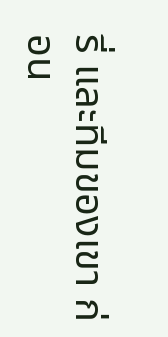รี่ และทีมของเขา ก่อน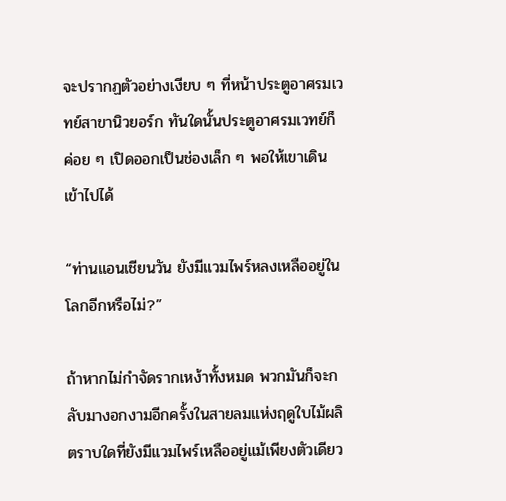จะปรากฏตัวอย่างเงียบ ๆ ที่หน้าประตูอาศรมเวทย์สาขานิวยอร์ก ทันใดนั้นประตูอาศรมเวทย์ก็ค่อย ๆ เปิดออกเป็นช่องเล็ก ๆ พอให้เขาเดินเข้าไปได้

“ท่านแอนเชียนวัน ยังมีแวมไพร์หลงเหลืออยู่ในโลกอีกหรือไม่?”

ถ้าหากไม่กำจัดรากเหง้าทั้งหมด พวกมันก็จะกลับมางอกงามอีกครั้งในสายลมแห่งฤดูใบไม้ผลิ ตราบใดที่ยังมีแวมไพร์เหลืออยู่แม้เพียงตัวเดียว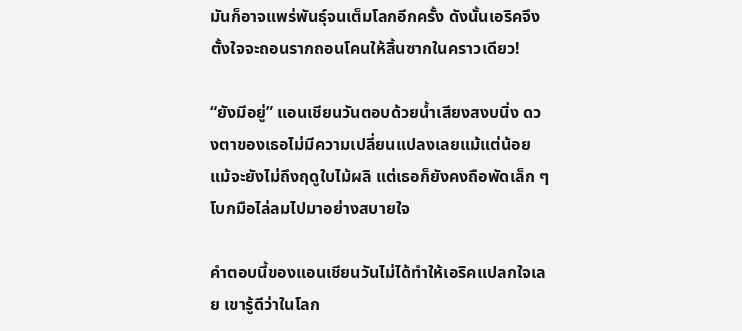มันก็อาจแพร่พันธุ์จนเต็มโลกอีกครั้ง ดังนั้นเอริคจึงตั้งใจจะถอนรากถอนโคนให้สิ้นซากในคราวเดียว!

“ยังมีอยู่” แอนเชียนวันตอบด้วยน้ำเสียงสงบนิ่ง ดวงตาของเธอไม่มีความเปลี่ยนแปลงเลยแม้แต่น้อย แม้จะยังไม่ถึงฤดูใบไม้ผลิ แต่เธอก็ยังคงถือพัดเล็ก ๆ โบกมือไล่ลมไปมาอย่างสบายใจ

คำตอบนี้ของแอนเชียนวันไม่ได้ทำให้เอริคแปลกใจเลย เขารู้ดีว่าในโลก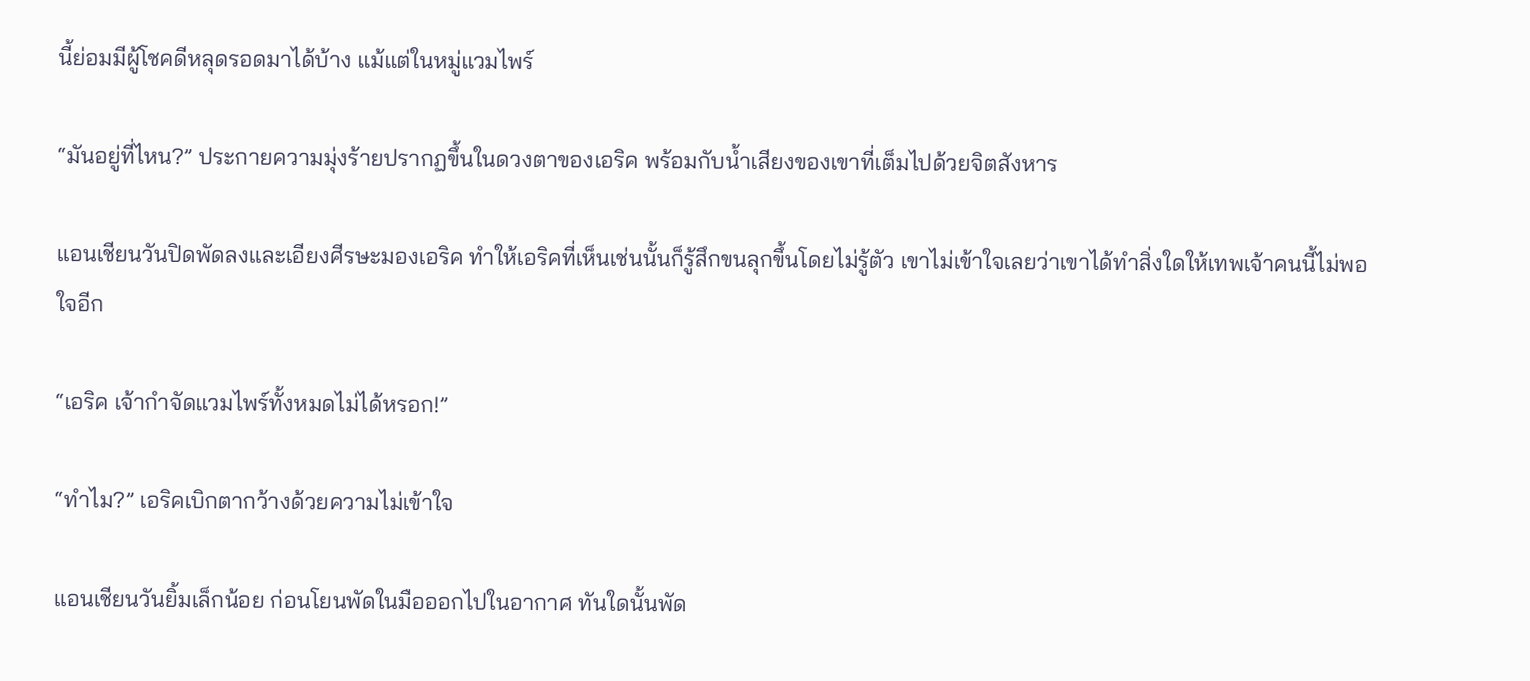นี้ย่อมมีผู้โชคดีหลุดรอดมาได้บ้าง แม้แต่ในหมู่แวมไพร์

“มันอยู่ที่ไหน?” ประกายความมุ่งร้ายปรากฏขึ้นในดวงตาของเอริค พร้อมกับน้ำเสียงของเขาที่เต็มไปด้วยจิตสังหาร

แอนเชียนวันปิดพัดลงและเอียงศีรษะมองเอริค ทำให้เอริคที่เห็นเช่นนั้นก็รู้สึกขนลุกขึ้นโดยไม่รู้ตัว เขาไม่เข้าใจเลยว่าเขาได้ทำสิ่งใดให้เทพเจ้าคนนี้ไม่พอใจอีก

“เอริค เจ้ากำจัดแวมไพร์ทั้งหมดไม่ได้หรอก!”

“ทำไม?” เอริคเบิกตากว้างด้วยความไม่เข้าใจ

แอนเชียนวันยิ้มเล็กน้อย ก่อนโยนพัดในมือออกไปในอากาศ ทันใดนั้นพัด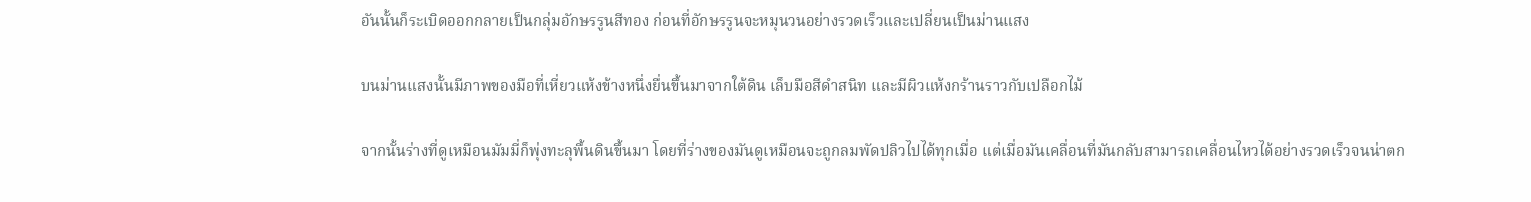อันนั้นก็ระเบิดออกกลายเป็นกลุ่มอักษรรูนสีทอง ก่อนที่อักษรรูนจะหมุนวนอย่างรวดเร็วและเปลี่ยนเป็นม่านแสง

บนม่านแสงนั้นมีภาพของมือที่เหี่ยวแห้งข้างหนึ่งยื่นขึ้นมาจากใต้ดิน เล็บมือสีดำสนิท และมีผิวแห้งกร้านราวกับเปลือกไม้

จากนั้นร่างที่ดูเหมือนมัมมี่ก็พุ่งทะลุพื้นดินขึ้นมา โดยที่ร่างของมันดูเหมือนจะถูกลมพัดปลิวไปได้ทุกเมื่อ แต่เมื่อมันเคลื่อนที่มันกลับสามารถเคลื่อนไหวได้อย่างรวดเร็วจนน่าตก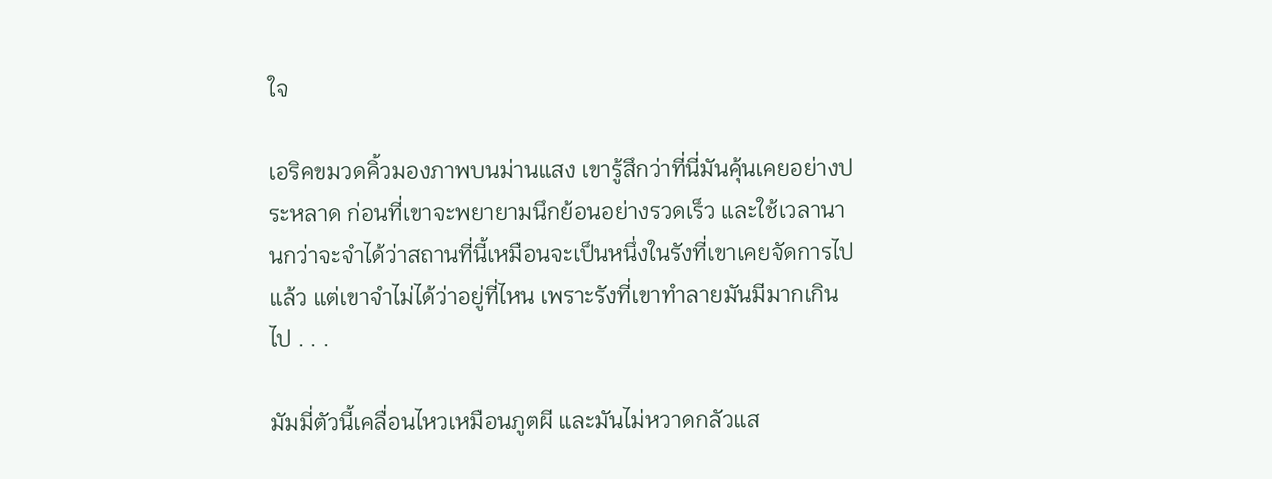ใจ

เอริคขมวดคิ้วมองภาพบนม่านแสง เขารู้สึกว่าที่นี่มันคุ้นเคยอย่างประหลาด ก่อนที่เขาจะพยายามนึกย้อนอย่างรวดเร็ว และใช้เวลานานกว่าจะจำได้ว่าสถานที่นี้เหมือนจะเป็นหนึ่งในรังที่เขาเคยจัดการไปแล้ว แต่เขาจำไม่ได้ว่าอยู่ที่ไหน เพราะรังที่เขาทำลายมันมีมากเกินไป . . .

มัมมี่ตัวนี้เคลื่อนไหวเหมือนภูตผี และมันไม่หวาดกลัวแส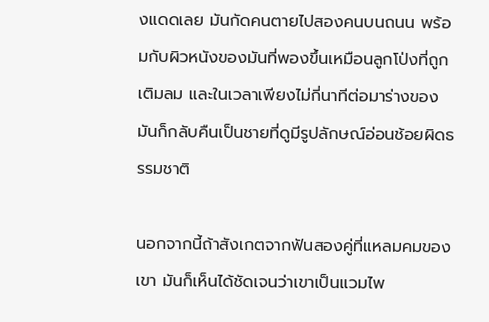งแดดเลย มันกัดคนตายไปสองคนบนถนน พร้อมกับผิวหนังของมันที่พองขึ้นเหมือนลูกโป่งที่ถูกเติมลม และในเวลาเพียงไม่กี่นาทีต่อมาร่างของมันก็กลับคืนเป็นชายที่ดูมีรูปลักษณ์อ่อนช้อยผิดธรรมชาติ

นอกจากนี้ถ้าสังเกตจากฟันสองคู่ที่แหลมคมของเขา มันก็เห็นได้ชัดเจนว่าเขาเป็นแวมไพ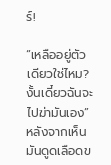ร์!

“เหลืออยู่ตัวเดียวใช่ไหม? งั้นเดี๋ยวฉันจะไปฆ่ามันเอง” หลังจากเห็นมันดูดเลือดข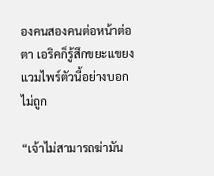องคนสองคนต่อหน้าต่อตา เอริคก็รู้สึกขยะแขยงแวมไพร์ตัวนี้อย่างบอกไม่ถูก

“เจ้าไม่สามารถฆ่ามัน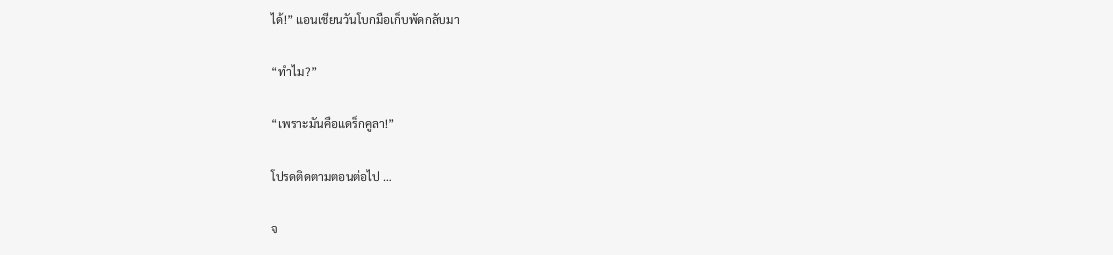ได้!” แอนเชียนวันโบกมือเก็บพัดกลับมา

“ทำไม?”

“เพราะมันคือแดร็กคูลา!”

โปรดติดตามตอนต่อไป …

จ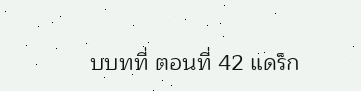บบทที่ ตอนที่ 42 แดร็ก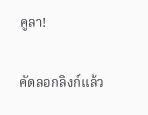คูลา!

คัดลอกลิงก์แล้ว